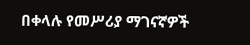በቀላሉ የመሥሪያ ማገናኛዎች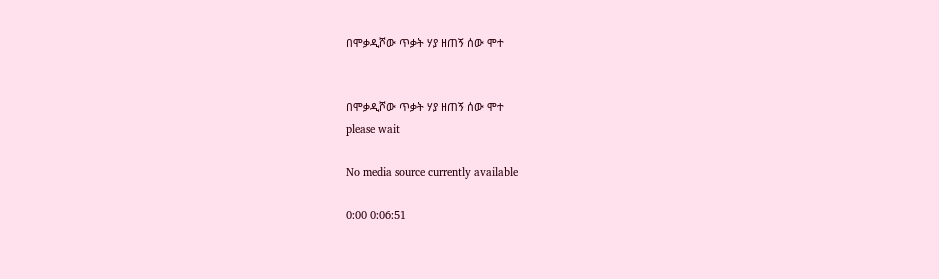በሞቃዲሾው ጥቃት ሃያ ዘጠኝ ሰው ሞተ


በሞቃዲሾው ጥቃት ሃያ ዘጠኝ ሰው ሞተ
please wait

No media source currently available

0:00 0:06:51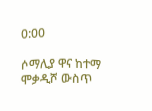0:00

ሶማሊያ ዋና ከተማ ሞቃዲሾ ውስጥ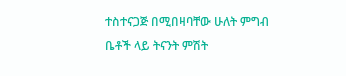ተስተናጋጅ በሚበዛባቸው ሁለት ምግብ ቤቶች ላይ ትናንት ምሽት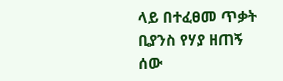ላይ በተፈፀመ ጥቃት ቢያንስ የሃያ ዘጠኝ ሰው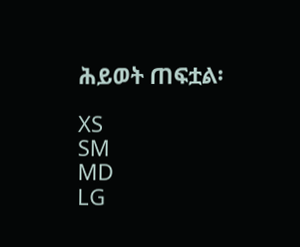ሕይወት ጠፍቷል፡

XS
SM
MD
LG